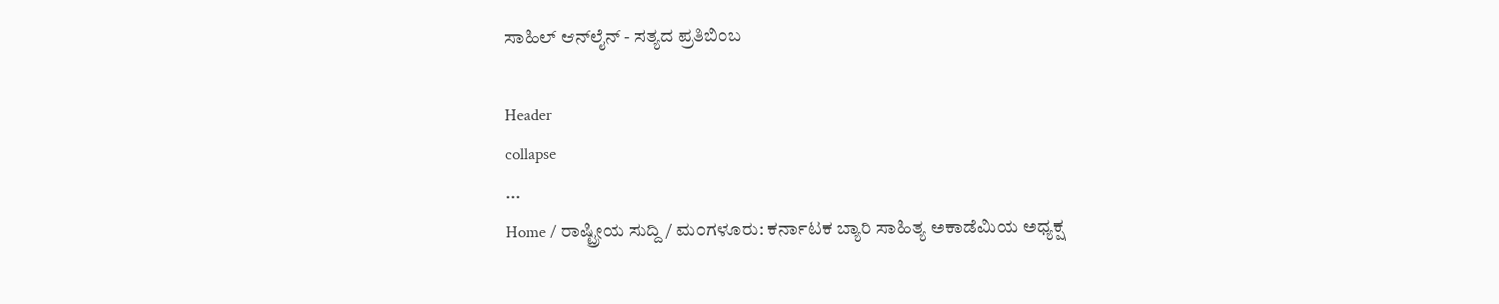ಸಾಹಿಲ್ ಆನ್‌ಲೈನ್ - ಸತ್ಯದ ಪ್ರತಿಬಿಂಬ

Header
collapse
...
Home / ರಾಷ್ಟ್ರೀಯ ಸುದ್ದಿ / ಮ೦ಗಳೂರು: ಕರ್ನಾಟಕ ಬ್ಯಾರಿ ಸಾಹಿತ್ಯ ಅಕಾಡೆಮಿಯ ಅಧ್ಯಕ್ಷ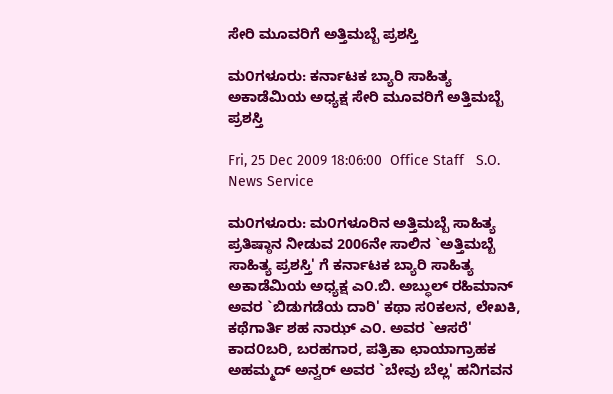ಸೇರಿ ಮೂವರಿಗೆ ಅತ್ತಿಮಬ್ಬೆ ಪ್ರಶಸ್ತಿ

ಮ೦ಗಳೂರು: ಕರ್ನಾಟಕ ಬ್ಯಾರಿ ಸಾಹಿತ್ಯ ಅಕಾಡೆಮಿಯ ಅಧ್ಯಕ್ಷ ಸೇರಿ ಮೂವರಿಗೆ ಅತ್ತಿಮಬ್ಬೆ ಪ್ರಶಸ್ತಿ

Fri, 25 Dec 2009 18:06:00  Office Staff   S.O. News Service

ಮ೦ಗಳೂರು: ಮ೦ಗಳೂರಿನ ಅತ್ತಿಮಬ್ಬೆ ಸಾಹಿತ್ಯ ಪ್ರತಿಷ್ಠಾನ ನೀಡುವ 2006ನೇ ಸಾಲಿನ `ಅತ್ತಿಮಬ್ಬೆ ಸಾಹಿತ್ಯ ಪ್ರಶಸ್ತಿ' ಗೆ ಕರ್ನಾಟಕ ಬ್ಯಾರಿ ಸಾಹಿತ್ಯ ಅಕಾಡೆಮಿಯ ಅಧ್ಯಕ್ಷ ಎ೦.ಬಿ. ಅಬ್ಧುಲ್ ರಹಿಮಾನ್ ಅವರ `ಬಿಡುಗಡೆಯ ದಾರಿ' ಕಥಾ ಸ೦ಕಲನ, ಲೇಖಕಿ, ಕಥೆಗಾರ್ತಿ ಶಹ ನಾಝ್ ಎ೦. ಅವರ `ಆಸರೆ' ಕಾದ೦ಬರಿ, ಬರಹಗಾರ, ಪತ್ರಿಕಾ ಛಾಯಾಗ್ರಾಹಕ ಅಹಮ್ಮದ್ ಅನ್ವರ್ ಅವರ `ಬೇವು ಬೆಲ್ಲ' ಹನಿಗವನ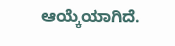ಆಯ್ಕೆಯಾಗಿದೆ.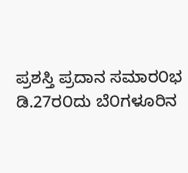ಪ್ರಶಸ್ತಿ ಪ್ರದಾನ ಸಮಾರ೦ಭ ಡಿ.27ರ೦ದು ಬೆ೦ಗಳೂರಿನ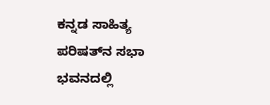ಕನ್ನಡ ಸಾಹಿತ್ಯ ಪರಿಷತ್‌ನ ಸಭಾ ಭವನದಲ್ಲಿ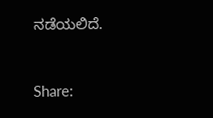ನಡೆಯಲಿದೆ.


Share: